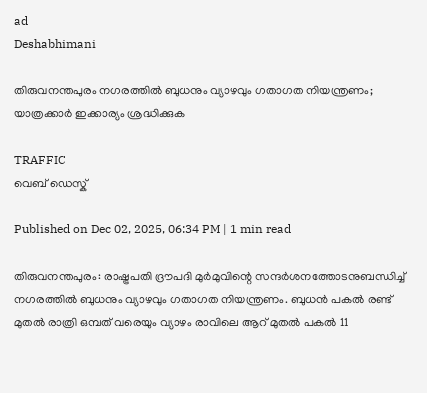ad
Deshabhimani

തിരുവനന്തപുരം നഗരത്തിൽ ബുധനും വ്യാഴവും ഗതാഗത നിയന്ത്രണം; യാത്രക്കാർ ഇക്കാര്യം ശ്രദ്ധിക്കുക

TRAFFIC
വെബ് ഡെസ്ക്

Published on Dec 02, 2025, 06:34 PM | 1 min read

തിരുവനന്തപുരം: രാഷ്ട്രപതി ദ്രൗപദി മുർമുവിന്റെ സന്ദർശനത്തോടനുബന്ധിച്ച് നഗരത്തിൽ ബുധനും വ്യാഴവും ഗതാഗത നിയന്ത്രണം. ബുധൻ പകൽ രണ്ട് മുതൽ രാത്രി ഒമ്പത് വരെയും വ്യാഴം രാവിലെ ആറ് മുതൽ പകൽ 11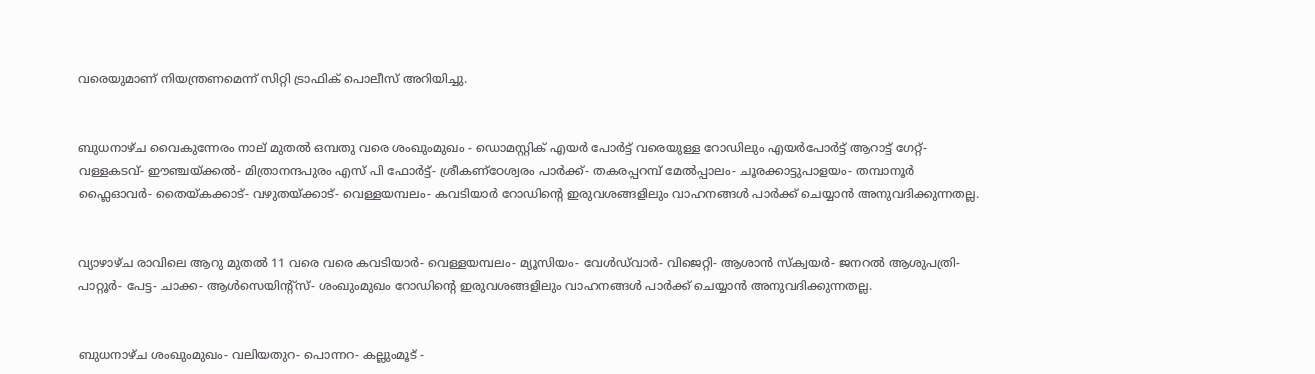വരെയുമാണ് നിയന്ത്രണമെന്ന് സിറ്റി ട്രാഫിക് പൊലീസ് അറിയിച്ചു.


ബുധനാഴ്ച വൈകുന്നേരം നാല് മുതൽ ഒമ്പതു വരെ ശംഖുംമുഖം - ഡൊമസ്റ്റിക് എയർ പോർട്ട് വരെയുള്ള റോഡിലും എയർപോർട്ട് ആറാട്ട് ഗേറ്റ്-വള്ളകടവ്- ഈഞ്ചയ്ക്കൽ- മിത്രാനന്ദപുരം എസ് പി ഫോർട്ട്- ശ്രീകണ്ഠേശ്വരം പാർക്ക്- തകരപ്പറമ്പ് മേൽപ്പാലം- ചൂരക്കാട്ടുപാളയം- തമ്പാനൂർ ഫ്ലൈഓവർ- തൈയ്കക്കാട്- വഴുതയ്ക്കാട്- വെള്ളയമ്പലം- കവടിയാർ റോഡിന്റെ ഇരുവശങ്ങളിലും വാഹനങ്ങൾ പാർക്ക് ചെയ്യാൻ അനുവദിക്കുന്നതല്ല.


വ്യാഴാഴ്ച രാവിലെ ആറു മുതൽ 11 വരെ വരെ കവടിയാർ- വെള്ളയമ്പലം- മ്യൂസിയം- വേൾ‍‍ഡ്‍വാർ- വിജെറ്റി- ആശാൻ സ്ക്വയർ- ജനറൽ ആശുപത്രി- പാറ്റൂർ- പേട്ട- ചാക്ക- ആൾസെയിന്റ്സ്- ശംഖുംമുഖം റോഡിന്റെ ഇരുവശങ്ങളിലും വാഹനങ്ങൾ പാർക്ക് ചെയ്യാൻ അനുവദിക്കുന്നതല്ല.


ബുധനാഴ്ച ശംഖുംമുഖം- വലിയതുറ- പൊന്നറ- കല്ലുംമൂട് -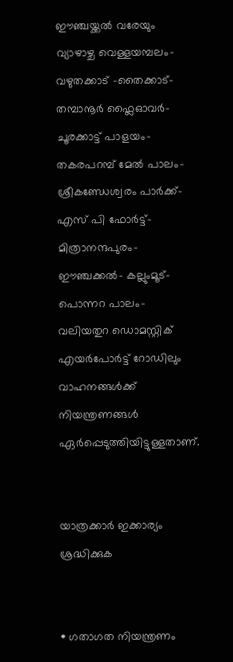ഈഞ്ചയ്ക്കൽ വരേയും വ്യാഴാഴ്ച വെള്ളയമ്പലം- വഴുതക്കാട് -തൈക്കാട്- തമ്പാനൂർ ഫ്ലൈഓവർ-ചൂരക്കാട്ട് പാളയം- തകരപറമ്പ് മേൽ പാലം- ശ്രീകണ്ഡേശ്വരം പാർക്ക്- എസ് പി ഫോർട്ട്- മിത്രാനന്ദപുരം- ഈഞ്ചക്കൽ- കല്ലുംമൂട്-പൊന്നറ പാലം- വലിയതുറ ഡൊമസ്റ്റിക് എയർപോർട്ട് റോഡിലും വാഹനങ്ങൾക്ക് നിയന്ത്രണങ്ങൾ ഏർപ്പെടുത്തിയിട്ടുള്ളതാണ്.


യാത്രക്കാർ ഇക്കാര്യം ശ്രദ്ധിക്കുക


• ഗതാഗത നിയന്ത്രണം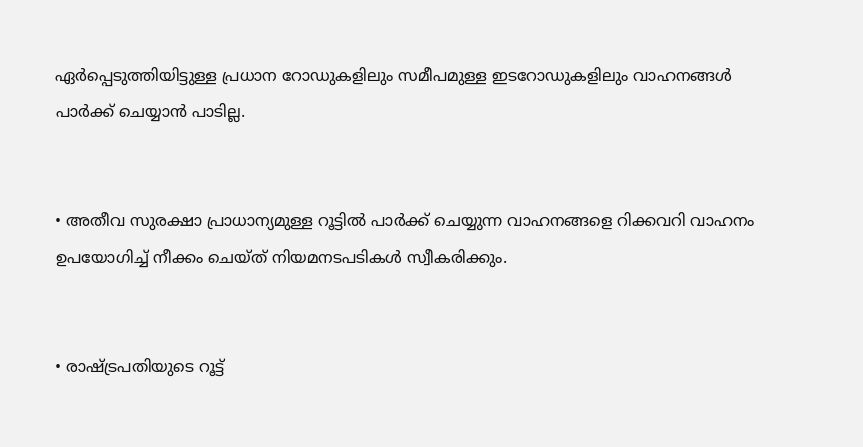ഏർപ്പെടുത്തിയിട്ടുള്ള പ്രധാന റോഡുകളിലും സമീപമുള്ള ഇടറോഡുകളിലും വാഹനങ്ങൾ പാർക്ക് ചെയ്യാൻ പാടില്ല.


• അതീവ സുരക്ഷാ പ്രാധാന്യമുള്ള റൂട്ടിൽ പാർക്ക് ചെയ്യുന്ന വാഹനങ്ങളെ റിക്കവറി വാഹനം ഉപയോഗിച്ച് നീക്കം ചെയ്ത് നിയമനടപടികൾ സ്വീകരിക്കും.


• രാഷ്ട്രപതിയുടെ റൂട്ട്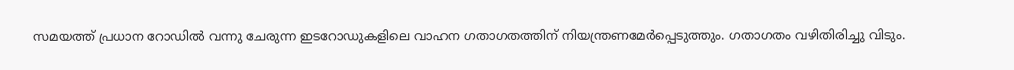സമയത്ത് പ്രധാന റോഡിൽ വന്നു ചേരുന്ന ഇടറോഡുകളിലെ വാഹന ഗതാഗതത്തിന് നിയന്ത്രണമേർപ്പെടുത്തും. ഗതാഗതം വഴിതിരിച്ചു വിടും.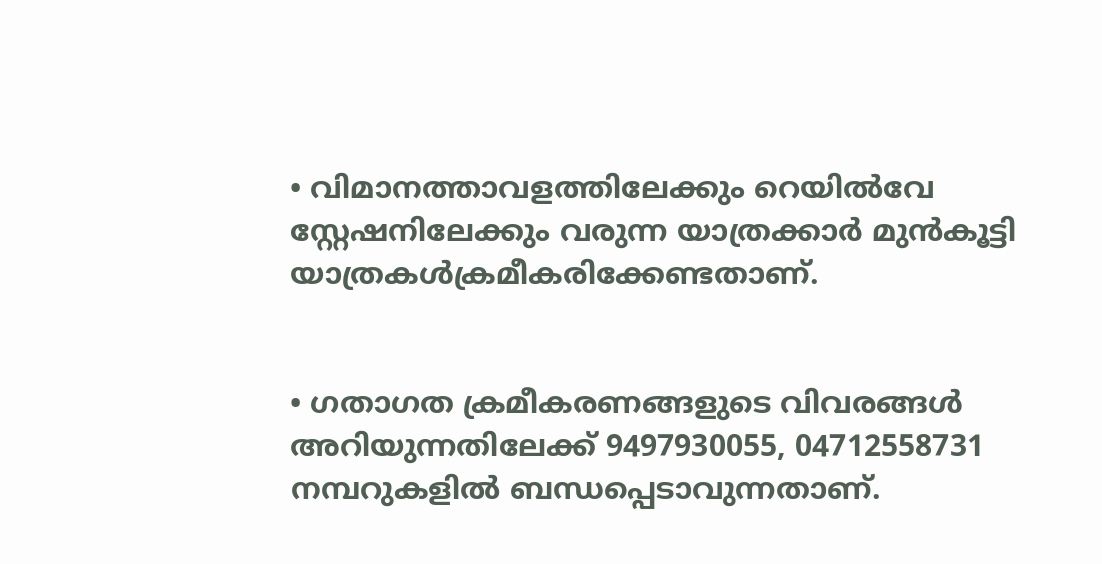• വിമാനത്താവളത്തിലേക്കും റെയിൽവേ സ്റ്റേഷനിലേക്കും വരുന്ന യാത്രക്കാർ മുൻകൂട്ടി യാത്രകൾക്രമീകരിക്കേണ്ടതാണ്.


• ഗതാഗത ക്രമീകരണങ്ങളുടെ വിവരങ്ങൾ അറിയുന്നതിലേക്ക് 9497930055, 04712558731 നമ്പറുകളിൽ ബന്ധപ്പെടാവുന്നതാണ്.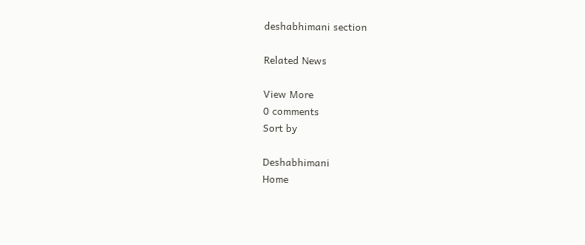deshabhimani section

Related News

View More
0 comments
Sort by

Deshabhimani
Home